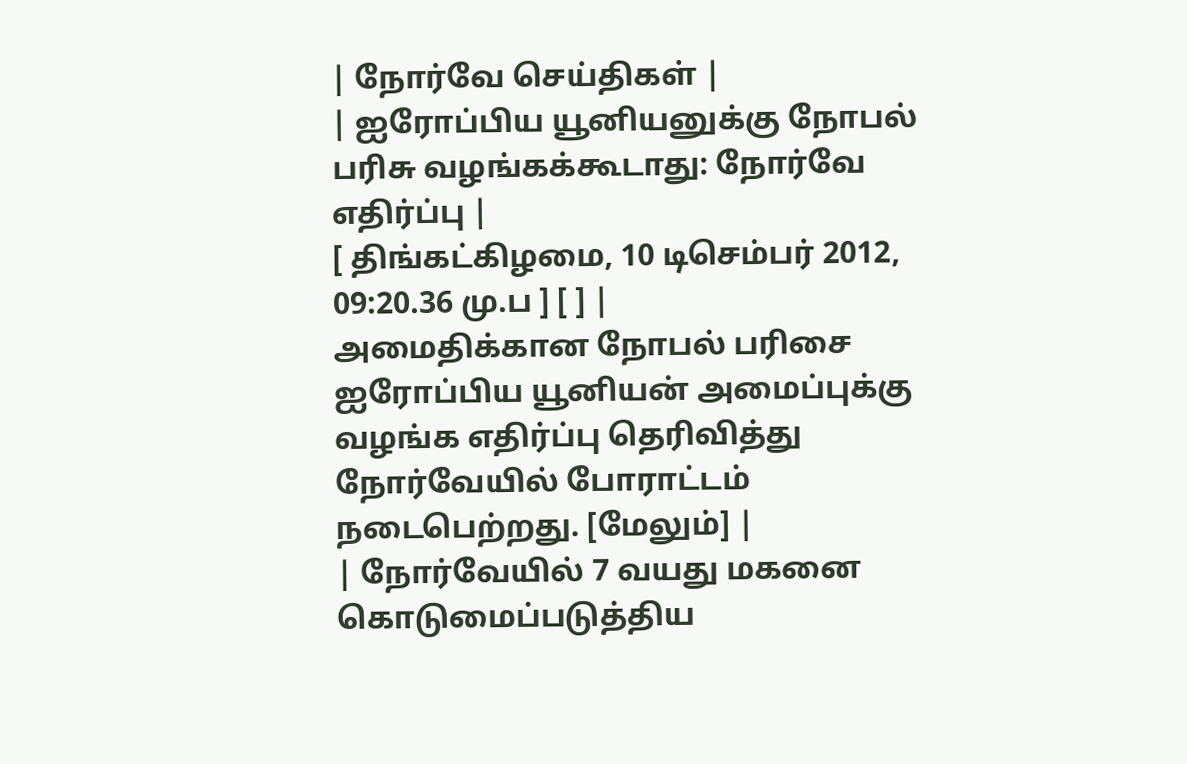| நோர்வே செய்திகள் |
| ஐரோப்பிய யூனியனுக்கு நோபல் பரிசு வழங்கக்கூடாது: நோர்வே எதிர்ப்பு |
[ திங்கட்கிழமை, 10 டிசெம்பர் 2012, 09:20.36 மு.ப ] [ ] |
அமைதிக்கான நோபல் பரிசை ஐரோப்பிய யூனியன் அமைப்புக்கு வழங்க எதிர்ப்பு தெரிவித்து நோர்வேயில் போராட்டம் நடைபெற்றது. [மேலும்] |
| நோர்வேயில் 7 வயது மகனை கொடுமைப்படுத்திய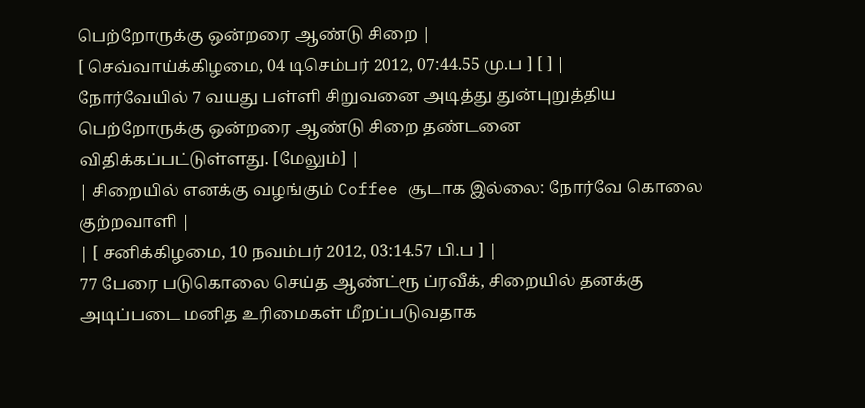பெற்றோருக்கு ஒன்றரை ஆண்டு சிறை |
[ செவ்வாய்க்கிழமை, 04 டிசெம்பர் 2012, 07:44.55 மு.ப ] [ ] |
நோர்வேயில் 7 வயது பள்ளி சிறுவனை அடித்து துன்புறுத்திய பெற்றோருக்கு ஒன்றரை ஆண்டு சிறை தண்டனை விதிக்கப்பட்டுள்ளது. [மேலும்] |
| சிறையில் எனக்கு வழங்கும் Coffee சூடாக இல்லை: நோர்வே கொலை குற்றவாளி |
| [ சனிக்கிழமை, 10 நவம்பர் 2012, 03:14.57 பி.ப ] |
77 பேரை படுகொலை செய்த ஆண்ட்ரூ ப்ரவீக், சிறையில் தனக்கு அடிப்படை மனித உரிமைகள் மீறப்படுவதாக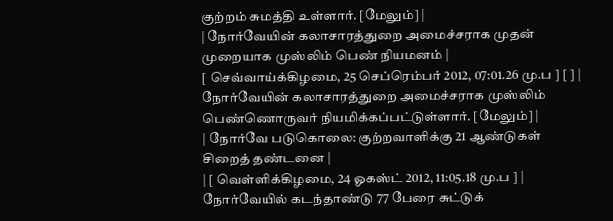குற்றம் சுமத்தி உள்ளார். [மேலும்] |
| நோர்வேயின் கலாசாரத்துறை அமைச்சராக முதன் முறையாக முஸ்லிம் பெண் நியமனம் |
[ செவ்வாய்க்கிழமை, 25 செப்ரெம்பர் 2012, 07:01.26 மு.ப ] [ ] |
நோர்வேயின் கலாசாரத்துறை அமைச்சராக முஸ்லிம் பெண்ணொருவர் நியமிக்கப்பட்டுள்ளார். [மேலும்] |
| நோர்வே படுகொலை: குற்றவாளிக்கு 21 ஆண்டுகள் சிறைத் தண்டனை |
| [ வெள்ளிக்கிழமை, 24 ஓகஸ்ட் 2012, 11:05.18 மு.ப ] |
நோர்வேயில் கடந்தாண்டு 77 பேரை சுட்டுக்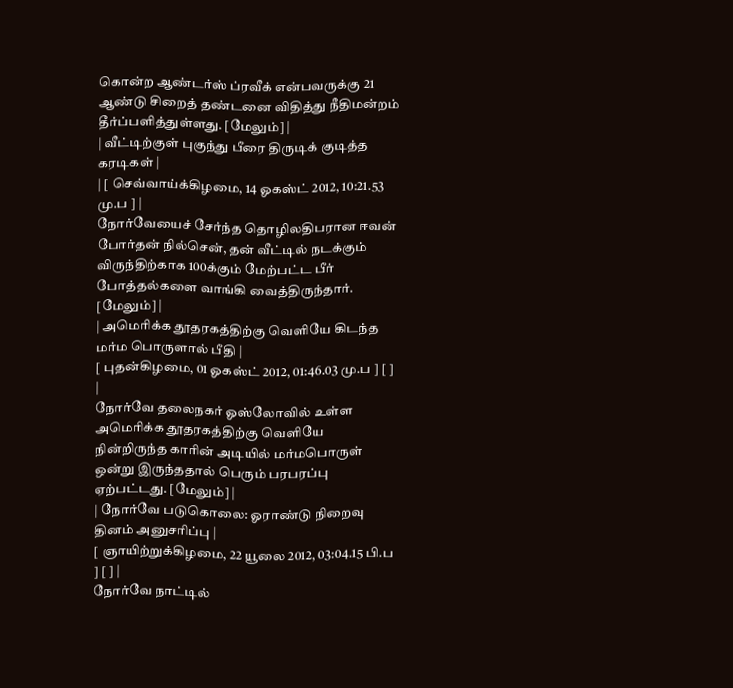கொன்ற ஆண்டர்ஸ் ப்ரவீக் என்பவருக்கு 21 ஆண்டு சிறைத் தண்டனை விதித்து நீதிமன்றம் தீர்ப்பளித்துள்ளது. [மேலும்] |
| வீட்டிற்குள் புகுந்து பீரை திருடிக் குடித்த கரடிகள் |
| [ செவ்வாய்க்கிழமை, 14 ஓகஸ்ட் 2012, 10:21.53 மு.ப ] |
நோர்வேயைச் சேர்ந்த தொழிலதிபரான ஈவன் போர்தன் நில்சென், தன் வீட்டில் நடக்கும் விருந்திற்காக 100க்கும் மேற்பட்ட பீர் போத்தல்களை வாங்கி வைத்திருந்தார். [மேலும்] |
| அமெரிக்க தூதரகத்திற்கு வெளியே கிடந்த மர்ம பொருளால் பீதி |
[ புதன்கிழமை, 01 ஓகஸ்ட் 2012, 01:46.03 மு.ப ] [ ] |
நோர்வே தலைநகர் ஓஸ்லோவில் உள்ள அமெரிக்க தூதரகத்திற்கு வெளியே நின்றிருந்த காரின் அடியில் மர்மபொருள் ஒன்று இருந்ததால் பெரும் பரபரப்பு ஏற்பட்டது. [மேலும்] |
| நோர்வே படுகொலை: ஓராண்டு நிறைவு தினம் அனுசரிப்பு |
[ ஞாயிற்றுக்கிழமை, 22 யூலை 2012, 03:04.15 பி.ப ] [ ] |
நோர்வே நாட்டில்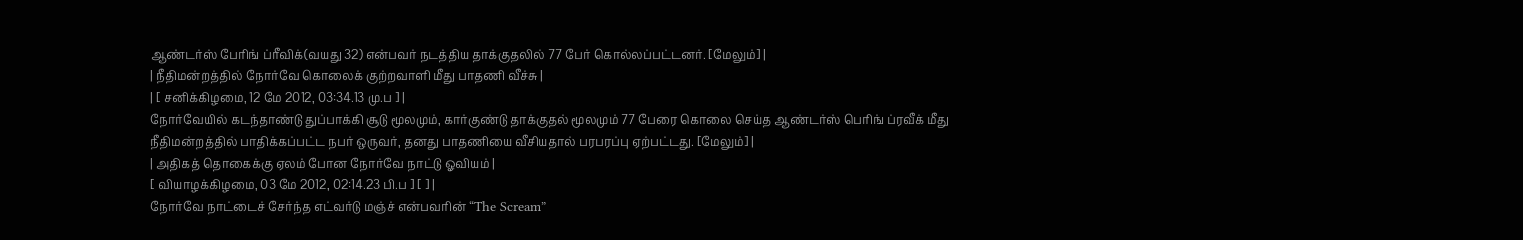ஆண்டர்ஸ் பேரிங் ப்ரீவிக்(வயது 32) என்பவர் நடத்திய தாக்குதலில் 77 பேர் கொல்லப்பட்டனர். [மேலும்] |
| நீதிமன்றத்தில் நோர்வே கொலைக் குற்றவாளி மீது பாதணி வீச்சு |
| [ சனிக்கிழமை, 12 மே 2012, 03:34.13 மு.ப ] |
நோர்வேயில் கடந்தாண்டு துப்பாக்கி சூடு மூலமும், கார்குண்டு தாக்குதல் மூலமும் 77 பேரை கொலை செய்த ஆண்டர்ஸ் பெரிங் ப்ரவீக் மீது நீதிமன்றத்தில் பாதிக்கப்பட்ட நபர் ஒருவர், தனது பாதணியை வீசியதால் பரபரப்பு ஏற்பட்டது. [மேலும்] |
| அதிகத் தொகைக்கு ஏலம் போன நோர்வே நாட்டு ஓவியம் |
[ வியாழக்கிழமை, 03 மே 2012, 02:14.23 பி.ப ] [ ] |
நோர்வே நாட்டைச் சேர்ந்த எட்வர்டு மஞ்ச் என்பவரின் “The Scream”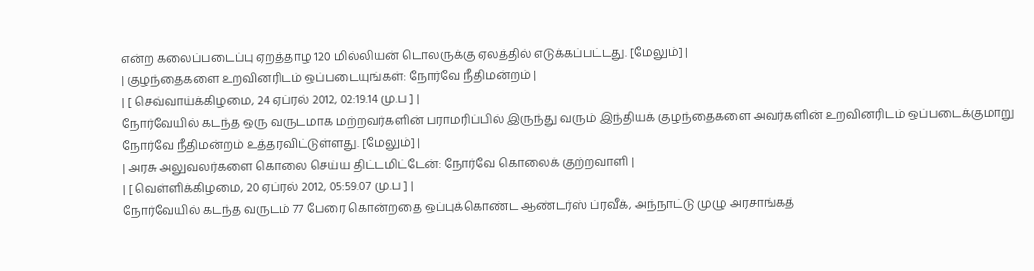என்ற கலைப்படைப்பு ஏறத்தாழ 120 மில்லியன் டொலருக்கு ஏலத்தில் எடுக்கப்பட்டது. [மேலும்] |
| குழந்தைகளை உறவினரிடம் ஒப்படையுங்கள்: நோர்வே நீதிமன்றம் |
| [ செவ்வாய்க்கிழமை, 24 ஏப்ரல் 2012, 02:19.14 மு.ப ] |
நோர்வேயில் கடந்த ஒரு வருடமாக மற்றவர்களின் பராமரிப்பில் இருந்து வரும் இந்தியக் குழந்தைகளை அவர்களின் உறவினரிடம் ஒப்படைக்குமாறு நோர்வே நீதிமன்றம் உத்தரவிட்டுள்ளது. [மேலும்] |
| அரசு அலுவலர்களை கொலை செய்ய திட்டமிட்டேன்: நோர்வே கொலைக் குற்றவாளி |
| [ வெள்ளிக்கிழமை, 20 ஏப்ரல் 2012, 05:59.07 மு.ப ] |
நோர்வேயில் கடந்த வருடம் 77 பேரை கொன்றதை ஒப்புக்கொண்ட ஆண்டர்ஸ் ப்ரவீக், அந்நாட்டு முழு அரசாங்கத்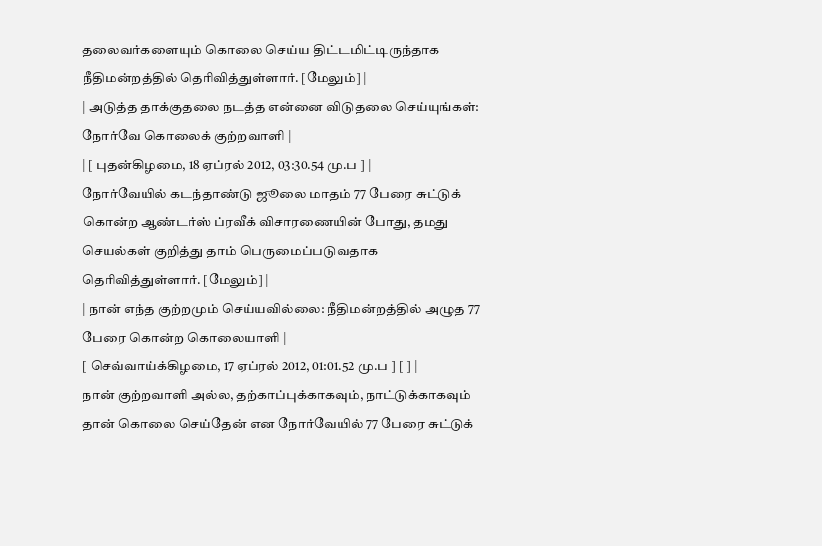தலைவர்களையும் கொலை செய்ய திட்டமிட்டிருந்தாக நீதிமன்றத்தில் தெரிவித்துள்ளார். [மேலும்] |
| அடுத்த தாக்குதலை நடத்த என்னை விடுதலை செய்யுங்கள்: நோர்வே கொலைக் குற்றவாளி |
| [ புதன்கிழமை, 18 ஏப்ரல் 2012, 03:30.54 மு.ப ] |
நோர்வேயில் கடந்தாண்டு ஜூலை மாதம் 77 பேரை சுட்டுக் கொன்ற ஆண்டர்ஸ் ப்ரவீக் விசாரணையின் போது, தமது செயல்கள் குறித்து தாம் பெருமைப்படுவதாக தெரிவித்துள்ளார். [மேலும்] |
| நான் எந்த குற்றமும் செய்யவில்லை: நீதிமன்றத்தில் அழுத 77 பேரை கொன்ற கொலையாளி |
[ செவ்வாய்க்கிழமை, 17 ஏப்ரல் 2012, 01:01.52 மு.ப ] [ ] |
நான் குற்றவாளி அல்ல, தற்காப்புக்காகவும், நாட்டுக்காகவும் தான் கொலை செய்தேன் என நோர்வேயில் 77 பேரை சுட்டுக்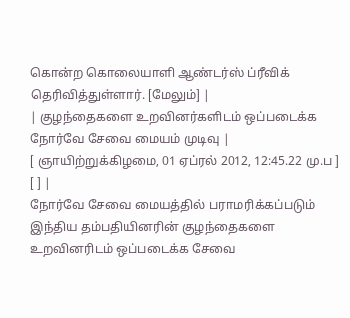கொன்ற கொலையாளி ஆண்டர்ஸ் ப்ரீவிக் தெரிவித்துள்ளார். [மேலும்] |
| குழந்தைகளை உறவினர்களிடம் ஒப்படைக்க நோர்வே சேவை மையம் முடிவு |
[ ஞாயிற்றுக்கிழமை, 01 ஏப்ரல் 2012, 12:45.22 மு.ப ] [ ] |
நோர்வே சேவை மையத்தில் பராமரிக்கப்படும் இந்திய தம்பதியினரின் குழந்தைகளை உறவினரிடம் ஒப்படைக்க சேவை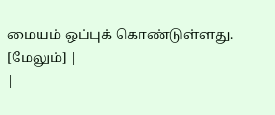மையம் ஒப்புக் கொண்டுள்ளது. [மேலும்] |
|